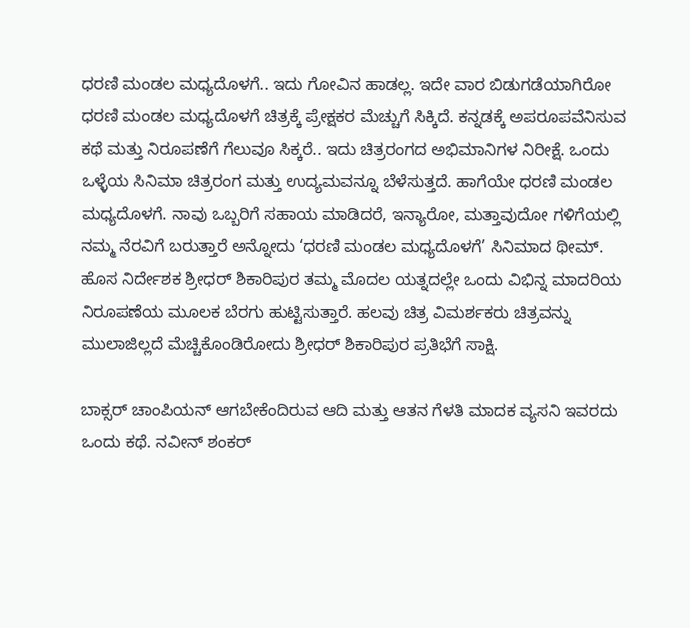ಧರಣಿ ಮಂಡಲ ಮಧ್ಯದೊಳಗೆ.. ಇದು ಗೋವಿನ ಹಾಡಲ್ಲ. ಇದೇ ವಾರ ಬಿಡುಗಡೆಯಾಗಿರೋ ಧರಣಿ ಮಂಡಲ ಮಧ್ಯದೊಳಗೆ ಚಿತ್ರಕ್ಕೆ ಪ್ರೇಕ್ಷಕರ ಮೆಚ್ಚುಗೆ ಸಿಕ್ಕಿದೆ. ಕನ್ನಡಕ್ಕೆ ಅಪರೂಪವೆನಿಸುವ ಕಥೆ ಮತ್ತು ನಿರೂಪಣೆಗೆ ಗೆಲುವೂ ಸಿಕ್ಕರೆ.. ಇದು ಚಿತ್ರರಂಗದ ಅಭಿಮಾನಿಗಳ ನಿರೀಕ್ಷೆ. ಒಂದು ಒಳ್ಳೆಯ ಸಿನಿಮಾ ಚಿತ್ರರಂಗ ಮತ್ತು ಉದ್ಯಮವನ್ನೂ ಬೆಳೆಸುತ್ತದೆ. ಹಾಗೆಯೇ ಧರಣಿ ಮಂಡಲ ಮಧ್ಯದೊಳಗೆ. ನಾವು ಒಬ್ಬರಿಗೆ ಸಹಾಯ ಮಾಡಿದರೆ, ಇನ್ಯಾರೋ, ಮತ್ತಾವುದೋ ಗಳಿಗೆಯಲ್ಲಿ ನಮ್ಮ ನೆರವಿಗೆ ಬರುತ್ತಾರೆ ಅನ್ನೋದು ‘ಧರಣಿ ಮಂಡಲ ಮಧ್ಯದೊಳಗೆ’ ಸಿನಿಮಾದ ಥೀಮ್. ಹೊಸ ನಿರ್ದೇಶಕ ಶ್ರೀಧರ್ ಶಿಕಾರಿಪುರ ತಮ್ಮ ಮೊದಲ ಯತ್ನದಲ್ಲೇ ಒಂದು ವಿಭಿನ್ನ ಮಾದರಿಯ ನಿರೂಪಣೆಯ ಮೂಲಕ ಬೆರಗು ಹುಟ್ಟಿಸುತ್ತಾರೆ. ಹಲವು ಚಿತ್ರ ವಿಮರ್ಶಕರು ಚಿತ್ರವನ್ನು ಮುಲಾಜಿಲ್ಲದೆ ಮೆಚ್ಚಿಕೊಂಡಿರೋದು ಶ್ರೀಧರ್ ಶಿಕಾರಿಪುರ ಪ್ರತಿಭೆಗೆ ಸಾಕ್ಷಿ.

ಬಾಕ್ಸರ್ ಚಾಂಪಿಯನ್ ಆಗಬೇಕೆಂದಿರುವ ಆದಿ ಮತ್ತು ಆತನ ಗೆಳತಿ ಮಾದಕ ವ್ಯಸನಿ ಇವರದು ಒಂದು ಕಥೆ. ನವೀನ್ ಶಂಕರ್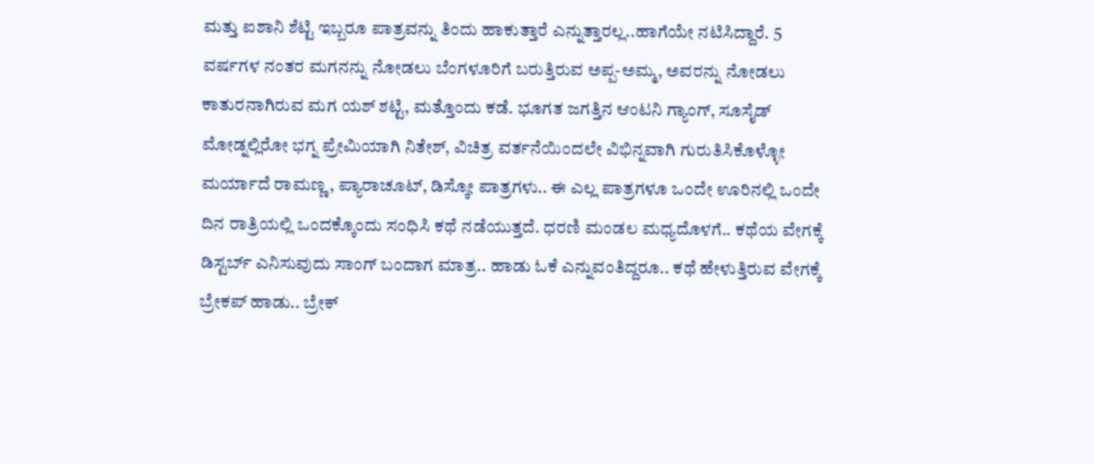ಮತ್ತು ಐಶಾನಿ ಶೆಟ್ಟಿ ಇಬ್ಬರೂ ಪಾತ್ರವನ್ನು ತಿಂದು ಹಾಕುತ್ತಾರೆ ಎನ್ನುತ್ತಾರಲ್ಲ..ಹಾಗೆಯೇ ನಟಿಸಿದ್ದಾರೆ. 5 ವರ್ಷಗಳ ನಂತರ ಮಗನನ್ನು ನೋಡಲು ಬೆಂಗಳೂರಿಗೆ ಬರುತ್ತಿರುವ ಅಪ್ಪ-ಅಮ್ಮ, ಅವರನ್ನು ನೋಡಲು ಕಾತುರನಾಗಿರುವ ಮಗ ಯಶ್ ಶಟ್ಟಿ, ಮತ್ತೊಂದು ಕಡೆ. ಭೂಗತ ಜಗತ್ತಿನ ಆಂಟನಿ ಗ್ಯಾಂಗ್, ಸೂಸೈಡ್ ಮೋಡ್ನಲ್ಲಿರೋ ಭಗ್ನ ಪ್ರೇಮಿಯಾಗಿ ನಿತೇಶ್, ವಿಚಿತ್ರ ವರ್ತನೆಯಿಂದಲೇ ವಿಭಿನ್ನವಾಗಿ ಗುರುತಿಸಿಕೊಳ್ಳೋ ಮರ್ಯಾದೆ ರಾಮಣ್ಣ, ಪ್ಯಾರಾಚೂಟ್, ಡಿಸ್ಕೋ ಪಾತ್ರಗಳು.. ಈ ಎಲ್ಲ ಪಾತ್ರಗಳೂ ಒಂದೇ ಊರಿನಲ್ಲಿ ಒಂದೇ ದಿನ ರಾತ್ರಿಯಲ್ಲಿ ಒಂದಕ್ಕೊಂದು ಸಂಧಿಸಿ ಕಥೆ ನಡೆಯುತ್ತದೆ. ಧರಣಿ ಮಂಡಲ ಮಧ್ಯದೊಳಗೆ.. ಕಥೆಯ ವೇಗಕ್ಕೆ ಡಿಸ್ಟರ್ಬ್ ಎನಿಸುವುದು ಸಾಂಗ್ ಬಂದಾಗ ಮಾತ್ರ.. ಹಾಡು ಓಕೆ ಎನ್ನುವಂತಿದ್ದರೂ.. ಕಥೆ ಹೇಳುತ್ತಿರುವ ವೇಗಕ್ಕೆ ಬ್ರೇಕಪ್ ಹಾಡು.. ಬ್ರೇಕ್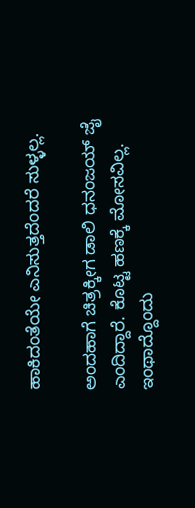ಹಾಕಿದಂತೆಯೇ ಎನಿಸುತ್ತದೆಂದರೆ ಸುಳ್ಳಲ್ಲ.

ಅಂದಹಾಗೆ ಚಿತ್ರಕ್ಕೀಗ ಡಾಲಿ ಧನಂಜಯ್ ಜೈ ಎಂದಿದ್ದಾರೆ. ಕೊಟ್ಟ ಹಣಕ್ಕೆ ಮೋಸವಿಲ್ಲ. ಇಂಥಾದ್ದೊಂದು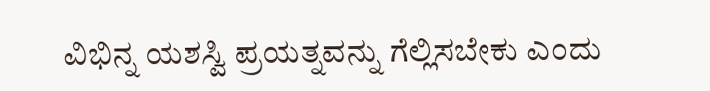ವಿಭಿನ್ನ ಯಶಸ್ವಿ ಪ್ರಯತ್ನವನ್ನು ಗೆಲ್ಲಿಸಬೇಕು ಎಂದು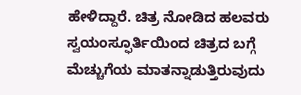ಹೇಳಿದ್ದಾರೆ. ಚಿತ್ರ ನೋಡಿದ ಹಲವರು ಸ್ವಯಂಸ್ಫೂರ್ತಿಯಿಂದ ಚಿತ್ರದ ಬಗ್ಗೆ ಮೆಚ್ಚುಗೆಯ ಮಾತನ್ನಾಡುತ್ತಿರುವುದು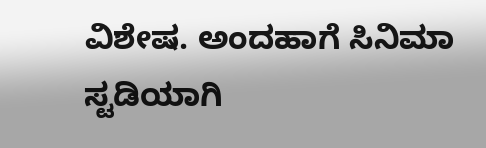ವಿಶೇಷ. ಅಂದಹಾಗೆ ಸಿನಿಮಾ ಸ್ಟಡಿಯಾಗಿ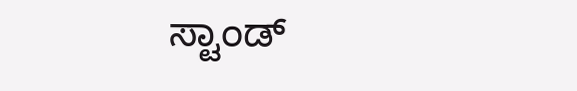ಸ್ಟಾಂಡ್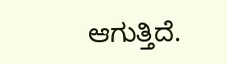ಆಗುತ್ತಿದೆ.